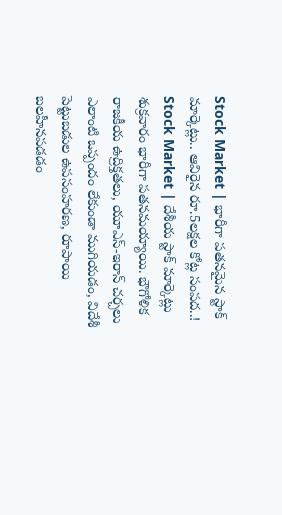Stock Market | భారీగా పతనమైన స్టాక్ మార్కెట్లు.. ఆవిరైన రూ.5లక్షల కోట్ల సంపద..!
Stock Market | దేశీయ స్టాక్ మార్కెట్లు శుక్రవారం భారీగా పతనమయ్యాయి. భౌగోళిక రాజకీయ ఉద్రిక్తతలు, యూఎస్-ఇరాన్ చర్చలు ఎలాంటి ఒప్పందం లేకుండా ముగియడం, విదేశీ పెట్టుబడుల ఉపసంహరణ, రూపాయి బలహీనపడడం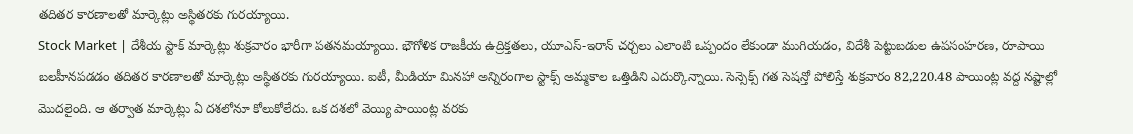తదితర కారణాలతో మార్కెట్లు అస్థితరకు గురయ్యాయి.
Stock Market | దేశీయ స్టాక్ మార్కెట్లు శుక్రవారం భారీగా పతనమయ్యాయి. భౌగోళిక రాజకీయ ఉద్రిక్తతలు, యూఎస్-ఇరాన్ చర్చలు ఎలాంటి ఒప్పందం లేకుండా ముగియడం, విదేశీ పెట్టుబడుల ఉపసంహరణ, రూపాయి బలహీనపడడం తదితర కారణాలతో మార్కెట్లు అస్థితరకు గురయ్యాయి. ఐటీ, మీడియా మినహా అన్నిరంగాల స్టాక్స్ అమ్మకాల ఒత్తిడిని ఎదుర్కొన్నాయి. సెన్సెక్స్ గత సెషన్తో పోలిస్తే శుక్రవారం 82,220.48 పాయింట్ల వద్ద నష్టాల్లో మొదలైంది. ఆ తర్వాత మార్కెట్లు ఏ దశలోనూ కోలుకోలేదు. ఒక దశలో వెయ్యి పాయింట్ల వరకు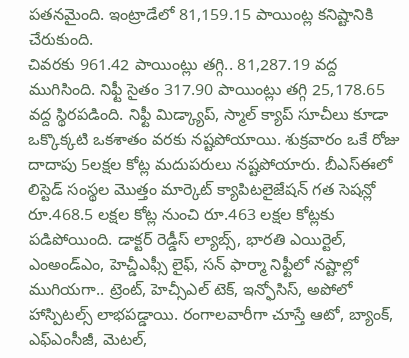పతనమైంది. ఇంట్రాడేలో 81,159.15 పాయింట్ల కనిష్టానికి చేరుకుంది.
చివరకు 961.42 పాయింట్లు తగ్గి.. 81,287.19 వద్ద ముగిసింది. నిఫ్టీ సైతం 317.90 పాయింట్లు తగ్గి 25,178.65 వద్ద స్థిరపడింది. నిఫ్టీ మిడ్క్యాప్, స్మాల్ క్యాప్ సూచీలు కూడా ఒక్కొక్కటి ఒకశాతం వరకు నష్టపోయాయి. శుక్రవారం ఒకే రోజు దాదాపు 5లక్షల కోట్ల మదుపరులు నష్టపోయారు. బీఎస్ఈలో లిస్టెడ్ సంస్థల మొత్తం మార్కెట్ క్యాపిటలైజేషన్ గత సెషన్లో రూ.468.5 లక్షల కోట్ల నుంచి రూ.463 లక్షల కోట్లకు పడిపోయింది. డాక్టర్ రెడ్డీస్ ల్యాబ్స్, భారతి ఎయిర్టెల్, ఎంఅండ్ఎం, హెచ్డీఎఫ్సీ లైఫ్, సన్ ఫార్మా నిఫ్టీలో నష్టాల్లో ముగియగా.. ట్రెంట్, హెచ్సీఎల్ టెక్, ఇన్ఫోసిస్, అపోలో హాస్పిటల్స్ లాభపడ్డాయి. రంగాలవారీగా చూస్తే ఆటో, బ్యాంక్, ఎఫ్ఎంసీజీ, మెటల్,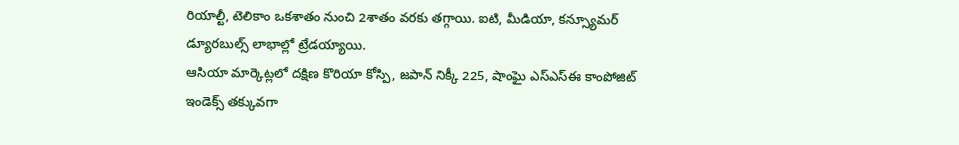రియాల్టీ, టెలికాం ఒకశాతం నుంచి 2శాతం వరకు తగ్గాయి. ఐటి, మీడియా, కన్స్యూమర్ డ్యూరబుల్స్ లాభాల్లో ట్రేడయ్యాయి.
ఆసియా మార్కెట్లలో దక్షిణ కొరియా కోస్పి, జపాన్ నిక్కీ 225, షాంఘై ఎస్ఎస్ఈ కాంపోజిట్ ఇండెక్స్ తక్కువగా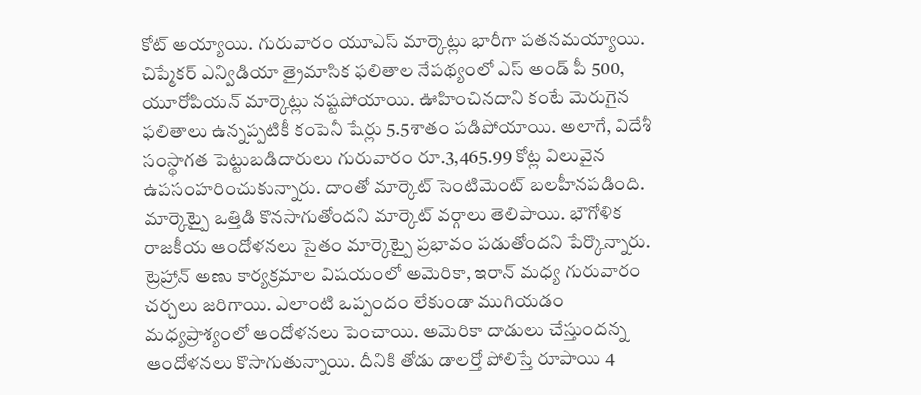కోట్ అయ్యాయి. గురువారం యూఎస్ మార్కెట్లు భారీగా పతనమయ్యాయి. చిప్మేకర్ ఎన్విడియా త్రైమాసిక ఫలితాల నేపథ్యంలో ఎస్ అండ్ పీ 500, యూరోపియన్ మార్కెట్లు నష్టపోయాయి. ఊహించినదాని కంటే మెరుగైన ఫలితాలు ఉన్నప్పటికీ కంపెనీ షేర్లు 5.5శాతం పడిపోయాయి. అలాగే, విదేశీ సంస్థాగత పెట్టుబడిదారులు గురువారం రూ.3,465.99 కోట్ల విలువైన ఉపసంహరించుకున్నారు. దాంతో మార్కెట్ సెంటిమెంట్ బలహీనపడింది. మార్కెట్పై ఒత్తిడి కొనసాగుతోందని మార్కెట్ వర్గాలు తెలిపాయి. భౌగోళిక రాజకీయ ఆందోళనలు సైతం మార్కెట్పై ప్రభావం పడుతోందని పేర్కొన్నారు. ట్రెహ్రాన్ అణు కార్యక్రమాల విషయంలో అమెరికా, ఇరాన్ మధ్య గురువారం చర్చలు జరిగాయి. ఎలాంటి ఒప్పందం లేకుండా ముగియడం మధ్యప్రాశ్యంలో ఆందోళనలు పెంచాయి. అమెరికా దాడులు చేస్తుందన్న ఆందోళనలు కొసాగుతున్నాయి. దీనికి తోడు డాలర్తో పోలిస్తే రూపాయి 4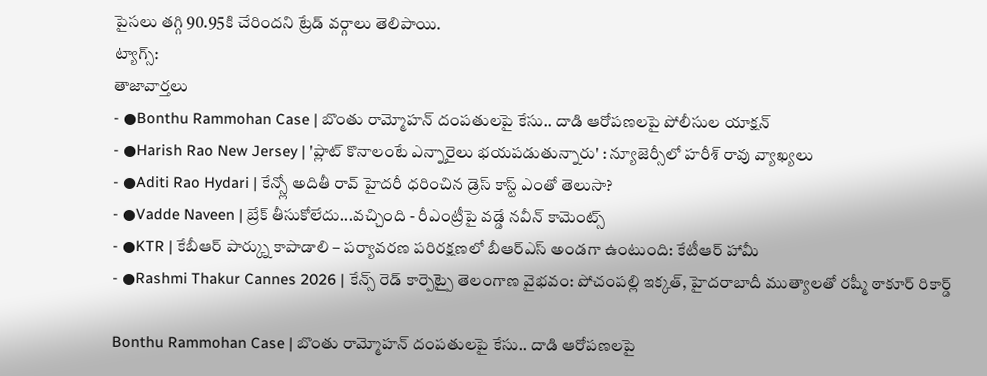పైసలు తగ్గి 90.95కి చేరిందని ట్రేడ్ వర్గాలు తెలిపాయి.
ట్యాగ్స్:
తాజావార్తలు
- ●Bonthu Rammohan Case | బొంతు రామ్మోహన్ దంపతులపై కేసు.. దాడి ఆరోపణలపై పోలీసుల యాక్షన్
- ●Harish Rao New Jersey | 'ప్లాట్ కొనాలంటే ఎన్నారైలు భయపడుతున్నారు' : న్యూజెర్సీలో హరీశ్ రావు వ్యాఖ్యలు
- ●Aditi Rao Hydari | కేన్స్లో అదితీ రావ్ హైదరీ ధరించిన డ్రెస్ కాస్ట్ ఎంతో తెలుసా?
- ●Vadde Naveen | బ్రేక్ తీసుకోలేదు...వచ్చింది - రీఎంట్రీపై వడ్డే నవీన్ కామెంట్స్
- ●KTR | కేబీఆర్ పార్క్ను కాపాడాలి – పర్యావరణ పరిరక్షణలో బీఆర్ఎస్ అండగా ఉంటుంది: కేటీఆర్ హామీ
- ●Rashmi Thakur Cannes 2026 | కేన్స్ రెడ్ కార్పెట్పై తెలంగాణ వైభవం: పోచంపల్లి ఇక్కత్, హైదరాబాదీ ముత్యాలతో రష్మీ ఠాకూర్ రికార్డ్

Bonthu Rammohan Case | బొంతు రామ్మోహన్ దంపతులపై కేసు.. దాడి ఆరోపణలపై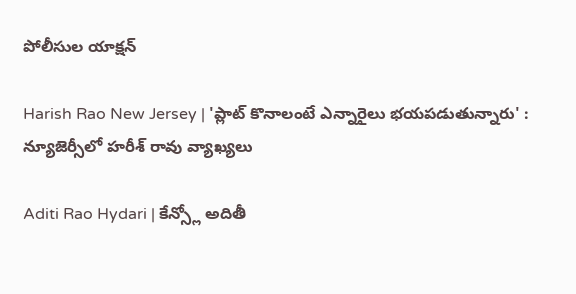పోలీసుల యాక్షన్

Harish Rao New Jersey | 'ప్లాట్ కొనాలంటే ఎన్నారైలు భయపడుతున్నారు' : న్యూజెర్సీలో హరీశ్ రావు వ్యాఖ్యలు

Aditi Rao Hydari | కేన్స్లో అదితీ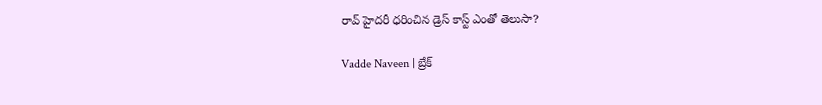రావ్ హైదరీ ధరించిన డ్రెస్ కాస్ట్ ఎంతో తెలుసా?

Vadde Naveen | బ్రేక్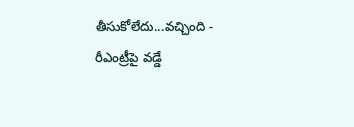తీసుకోలేదు...వచ్చింది - రీఎంట్రీపై వడ్డే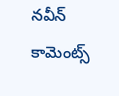నవీన్ కామెంట్స్